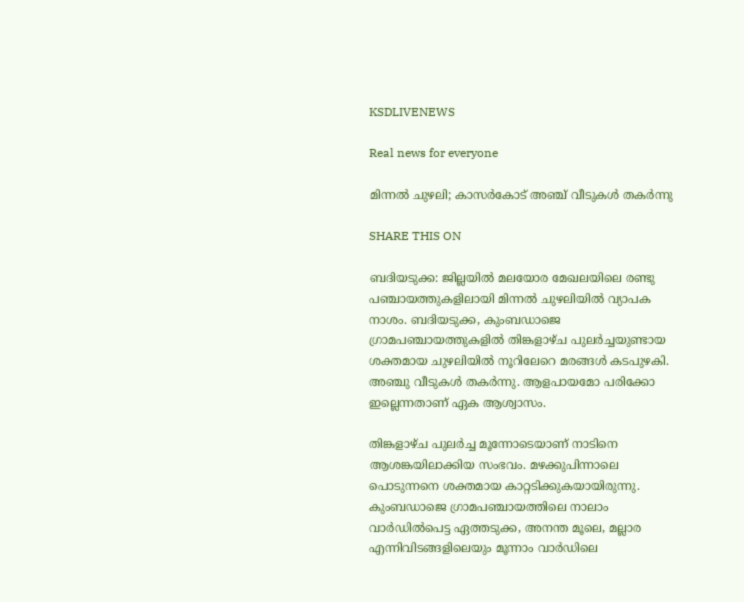KSDLIVENEWS

Real news for everyone

മിന്നൽ ചുഴലി; കാസർകോട് അഞ്ച് വീടുകൾ തകർന്നു

SHARE THIS ON

ബദിയടുക്ക: ജില്ലയില്‍ മലയോര മേഖലയിലെ രണ്ടു പഞ്ചായത്തുകളിലായി മിന്നല്‍ ചുഴലിയില്‍ വ്യാപക നാശം. ബദിയടുക്ക, കുംബഡാജെ ഗ്രാമപഞ്ചായത്തുകളില്‍ തിങ്കളാഴ്ച പുലര്‍ച്ചയുണ്ടായ ശക്തമായ ചുഴലിയില്‍ നൂറിലേറെ മരങ്ങള്‍ കടപുഴകി. അഞ്ചു വീടുകള്‍ തകര്‍ന്നു. ആളപായമോ പരിക്കോ ഇല്ലെന്നതാണ് ഏക ആശ്വാസം.

തിങ്കളാഴ്ച പുലര്‍ച്ച മൂന്നോടെയാണ് നാടിനെ ആശങ്കയിലാക്കിയ സംഭവം. മഴക്കുപിന്നാലെ പൊടുന്നനെ ശക്തമായ കാറ്റടിക്കുകയായിരുന്നു. കുംബഡാജെ ഗ്രാമപഞ്ചായത്തിലെ നാലാം വാര്‍ഡില്‍പെട്ട ഏത്തടുക്ക, അനന്ത മൂലെ, മല്ലാര എന്നിവിടങ്ങളിലെയും മൂന്നാം വാര്‍ഡിലെ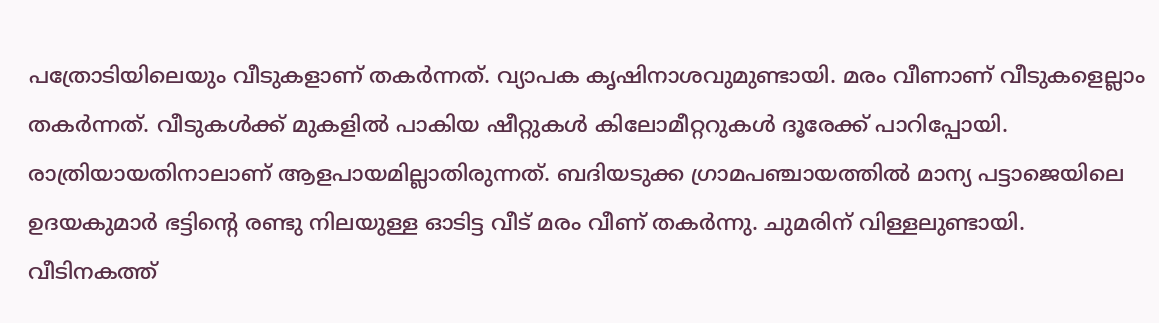പത്രോടിയിലെയും വീടുകളാണ് തകര്‍ന്നത്. വ്യാപക കൃഷിനാശവുമുണ്ടായി. മരം വീണാണ് വീടുകളെല്ലാം തകര്‍ന്നത്. വീടുകള്‍ക്ക് മുകളില്‍ പാകിയ ഷീറ്റുകള്‍ കിലോമീറ്ററുകള്‍ ദൂരേക്ക് പാറിപ്പോയി. രാത്രിയായതിനാലാണ് ആളപായമില്ലാതിരുന്നത്. ബദിയടുക്ക ഗ്രാമപഞ്ചായത്തില്‍ മാന്യ പട്ടാജെയിലെ ഉദയകുമാര്‍ ഭട്ടിന്റെ രണ്ടു നിലയുള്ള ഓടിട്ട വീട് മരം വീണ് തകര്‍ന്നു. ചുമരിന് വിള്ളലുണ്ടായി. വീടിനകത്ത്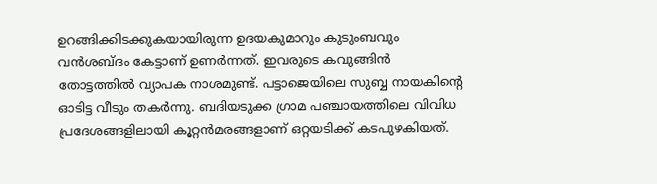ഉറങ്ങിക്കിടക്കുകയായിരുന്ന ഉദയകുമാറും കുടുംബവും വന്‍ശബ്ദം കേട്ടാണ് ഉണര്‍ന്നത്. ഇവരുടെ കവുങ്ങിന്‍ തോട്ടത്തില്‍ വ്യാപക നാശമുണ്ട്. പട്ടാജെയിലെ സുബ്ബ നായകിന്റെ ഓടിട്ട വീടും തകര്‍ന്നു. ബദിയടുക്ക ഗ്രാമ പഞ്ചായത്തിലെ വിവിധ പ്രദേശങ്ങളിലായി കൂറ്റന്‍മരങ്ങളാണ് ഒറ്റയടിക്ക് കടപുഴകിയത്.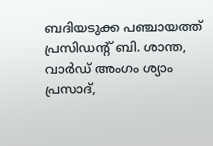ബദിയടുക്ക പഞ്ചായത്ത് പ്രസിഡന്റ് ബി. ശാന്ത, വാര്‍ഡ് അംഗം ശ്യാം പ്രസാദ്,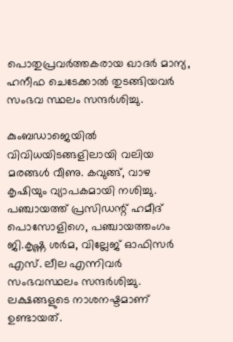പൊതുപ്രവര്‍ത്തകരായ ഖാദര്‍ മാന്യ, ഹനീഫ ചെടേക്കാല്‍ തുടങ്ങിയവര്‍ സംഭവ സ്ഥലം സന്ദര്‍ശിച്ചു.

കുംബഡാജെയില്‍ വിവിധയിടങ്ങളിലായി വലിയ മരങ്ങള്‍ വീണു. കവുങ്ങ്, വാഴ കൃഷിയും വ്യാപകമായി നശിച്ചു. പഞ്ചായത്ത് പ്രസിഡന്റ് ഹമീദ് പൊസോളിഗെ, പഞ്ചായത്തംഗം ജി.കൃഷ്ണ ശര്‍മ, വില്ലേജ് ഓഫിസര്‍ എസ്. ലീല എന്നിവര്‍ സംഭവസ്ഥലം സന്ദര്‍ശിച്ചു. ലക്ഷങ്ങളുടെ നാശനഷ്ടമാണ് ഉണ്ടായത്.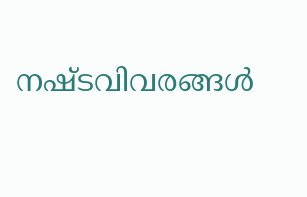നഷ്ടവിവരങ്ങള്‍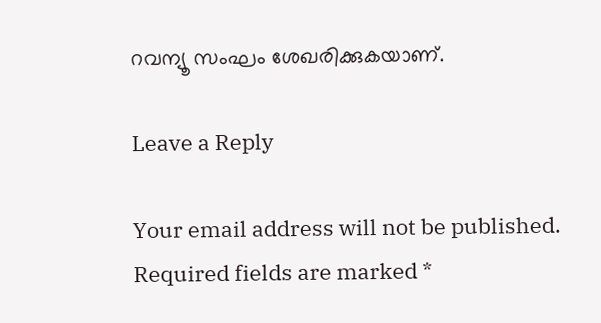റവന്യൂ സംഘം ശേഖരിക്കുകയാണ്.

Leave a Reply

Your email address will not be published. Required fields are marked *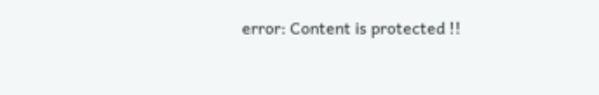error: Content is protected !!